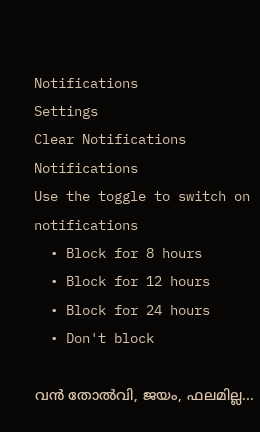Notifications
Settings
Clear Notifications
Notifications
Use the toggle to switch on notifications
  • Block for 8 hours
  • Block for 12 hours
  • Block for 24 hours
  • Don't block

വന്‍ തോല്‍വി, ജയം, ഫലമില്ല...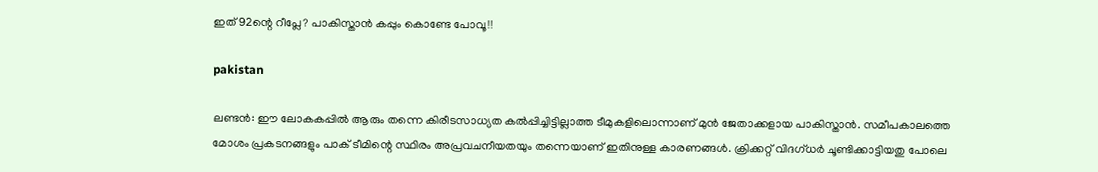ഇത് 92ന്റെ റീപ്ലേ? പാകിസ്താന്‍ കപ്പും കൊണ്ടേ പോവൂ!!

pakistan

ലണ്ടന്‍: ഈ ലോകകപ്പില്‍ ആരും തന്നെ കിരീടസാധ്യത കല്‍പ്പിച്ചിട്ടില്ലാത്ത ടീമുകളിലൊന്നാണ് മുന്‍ ജേതാക്കളായ പാകിസ്താന്‍. സമീപകാലത്തെ മോശം പ്രകടനങ്ങളും പാക് ടീമിന്റെ സ്ഥിരം അപ്രവചനീയതയും തന്നെയാണ് ഇതിനുള്ള കാരണങ്ങള്‍. ക്രിക്കറ്റ് വിദഗ്ധര്‍ ചൂണ്ടിക്കാട്ടിയതു പോലെ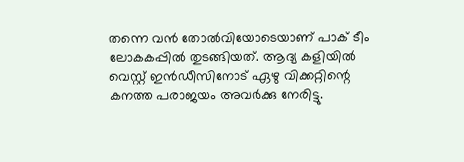തന്നെ വന്‍ തോല്‍വിയോടെയാണ് പാക് ടീം ലോകകപ്പില്‍ തുടങ്ങിയത്. ആദ്യ കളിയില്‍ വെസ്റ്റ് ഇന്‍ഡീസിനോട് ഏഴു വിക്കറ്റിന്റെ കനത്ത പരാജയം അവര്‍ക്കു നേരിട്ടു.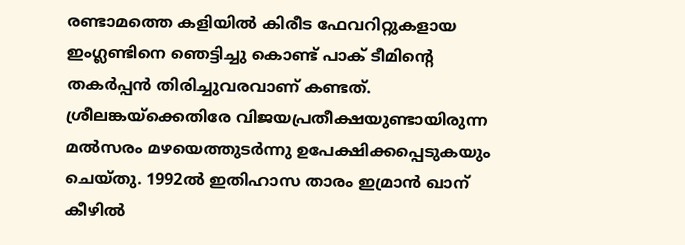രണ്ടാമത്തെ കളിയില്‍ കിരീട ഫേവറിറ്റുകളായ ഇംഗ്ലണ്ടിനെ ഞെട്ടിച്ചു കൊണ്ട് പാക് ടീമിന്റെ തകര്‍പ്പന്‍ തിരിച്ചുവരവാണ് കണ്ടത്. ശ്രീലങ്കയ്‌ക്കെതിരേ വിജയപ്രതീക്ഷയുണ്ടായിരുന്ന മല്‍സരം മഴയെത്തുടര്‍ന്നു ഉപേക്ഷിക്കപ്പെടുകയും ചെയ്തു. 1992ല്‍ ഇതിഹാസ താരം ഇമ്രാന്‍ ഖാന് കീഴില്‍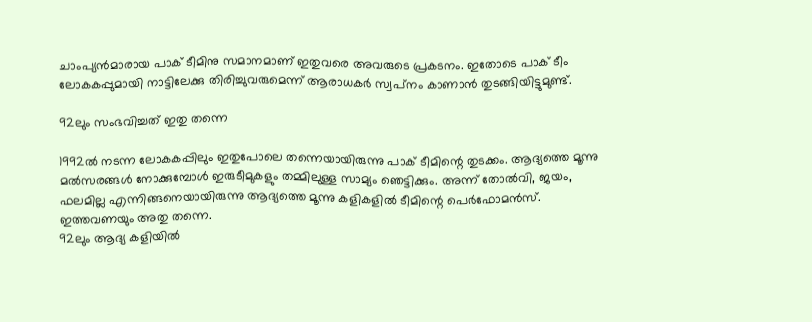ചാംപ്യന്‍മാരായ പാക് ടീമിനു സമാനമാണ് ഇതുവരെ അവരുടെ പ്രകടനം. ഇതോടെ പാക് ടീം ലോകകപ്പുമായി നാട്ടിലേക്കു തിരിച്ചുവരുമെന്ന് ആരാധകര്‍ സ്വപ്‌നം കാണാന്‍ തുടങ്ങിയിട്ടുമുണ്ട്.

92ലും സംഭവിച്ചത് ഇതു തന്നെ

1992ല്‍ നടന്ന ലോകകപ്പിലും ഇതുപോലെ തന്നെയായിരുന്നു പാക് ടീമിന്റെ തുടക്കം. ആദ്യത്തെ മൂന്നു മല്‍സരങ്ങള്‍ നോക്കുമ്പോള്‍ ഇരുടീമുകളും തമ്മിലുള്ള സാമ്യം ഞെട്ടിക്കും. അന്ന് തോല്‍വി, ജയം, ഫലമില്ല എന്നിങ്ങനെയായിരുന്നു ആദ്യത്തെ മൂന്നു കളികളില്‍ ടീമിന്റെ പെര്‍ഫോമന്‍സ്. ഇത്തവണയും അതു തന്നെ.
92ലും ആദ്യ കളിയില്‍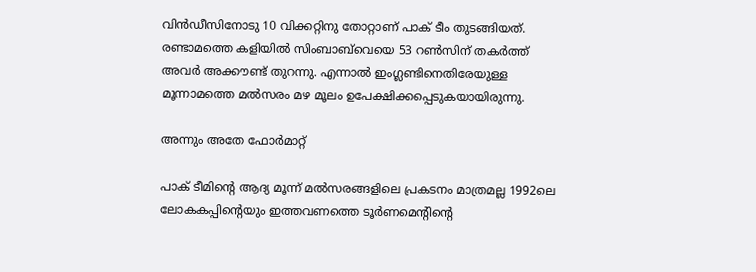വിന്‍ഡീസിനോടു 10 വിക്കറ്റിനു തോറ്റാണ് പാക് ടീം തുടങ്ങിയത്. രണ്ടാമത്തെ കളിയില്‍ സിംബാബ്‌വെയെ 53 റണ്‍സിന് തകര്‍ത്ത് അവര്‍ അക്കൗണ്ട് തുറന്നു. എന്നാല്‍ ഇംഗ്ലണ്ടിനെതിരേയുള്ള മൂന്നാമത്തെ മല്‍സരം മഴ മൂലം ഉപേക്ഷിക്കപ്പെടുകയായിരുന്നു.

അന്നും അതേ ഫോര്‍മാറ്റ്

പാക് ടീമിന്റെ ആദ്യ മൂന്ന് മല്‍സരങ്ങളിലെ പ്രകടനം മാത്രമല്ല 1992ലെ ലോകകപ്പിന്റെയും ഇത്തവണത്തെ ടൂര്‍ണമെന്റിന്റെ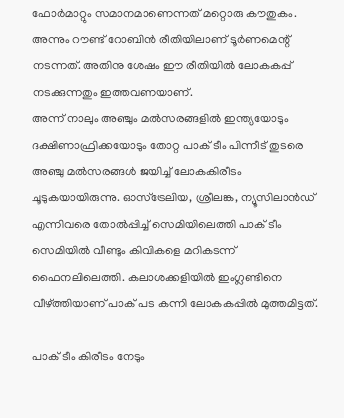ഫോര്‍മാറ്റും സമാനമാണെന്നത് മറ്റൊരു കൗതുകം. അന്നും റൗണ്ട് റോബിന്‍ രീതിയിലാണ് ടൂര്‍ണമെന്റ് നടന്നത്. അതിനു ശേഷം ഈ രീതിയില്‍ ലോകകപ്പ് നടക്കുന്നതും ഇത്തവണയാണ്.
അന്ന് നാലും അഞ്ചും മല്‍സരങ്ങളില്‍ ഇന്ത്യയോടും ദക്ഷിണാഫ്രിക്കയോടും തോറ്റ പാക് ടീം പിന്നീട് തുടരെ അഞ്ചു മല്‍സരങ്ങള്‍ ജയിച്ച് ലോകകിരീടം ചൂടുകയായിരുന്നു. ഓസ്‌ട്രേലിയ, ശ്രീലങ്ക, ന്യൂസിലാന്‍ഡ് എന്നിവരെ തോല്‍പ്പിച്ച് സെമിയിലെത്തി പാക് ടീം സെമിയില്‍ വീണ്ടും കിവികളെ മറികടന്ന് ഫൈനലിലെത്തി. കലാശക്കളിയില്‍ ഇംഗ്ലണ്ടിനെ വീഴ്ത്തിയാണ് പാക് പട കന്നി ലോകകപ്പില്‍ മുത്തമിട്ടത്.

പാക് ടീം കിരീടം നേടും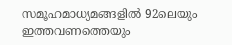സമൂഹമാധ്യമങ്ങളില്‍ 92ലെയും ഇത്തവണത്തെയും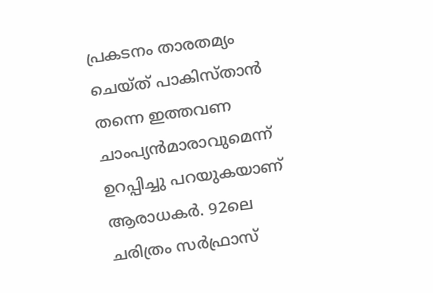പ്രകടനം താരതമ്യം ചെയ്ത് പാകിസ്താന്‍ തന്നെ ഇത്തവണ ചാംപ്യന്‍മാരാവുമെന്ന് ഉറപ്പിച്ചു പറയുകയാണ് ആരാധകര്‍. 92ലെ ചരിത്രം സര്‍ഫ്രാസ്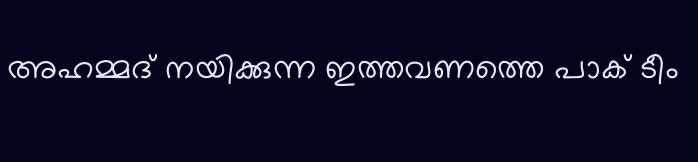അഹമ്മദ് നയിക്കുന്ന ഇത്തവണത്തെ പാക് ടീം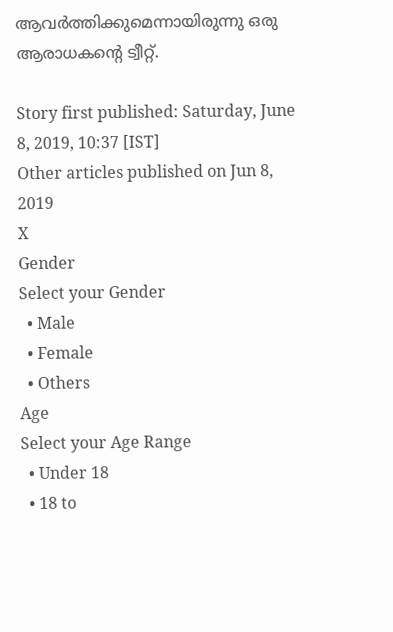ആവര്‍ത്തിക്കുമെന്നായിരുന്നു ഒരു ആരാധകന്റെ ട്വീറ്റ്.

Story first published: Saturday, June 8, 2019, 10:37 [IST]
Other articles published on Jun 8, 2019
X
Gender
Select your Gender
  • Male
  • Female
  • Others
Age
Select your Age Range
  • Under 18
  • 18 to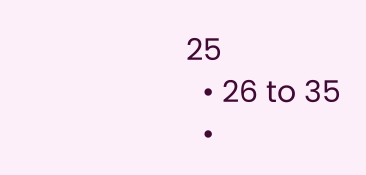25
  • 26 to 35
  •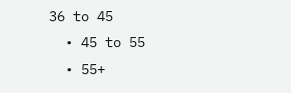36 to 45
  • 45 to 55
  • 55+